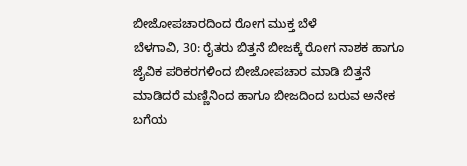ಬೀಜೋಪಚಾರದಿಂದ ರೋಗ ಮುಕ್ತ ಬೆಳೆ
ಬೆಳಗಾವಿ, 30: ರೈತರು ಬಿತ್ತನೆ ಬೀಜಕ್ಕೆ ರೋಗ ನಾಶಕ ಹಾಗೂ ಜೈವಿಕ ಪರಿಕರಗಳಿಂದ ಬೀಜೋಪಚಾರ ಮಾಡಿ ಬಿತ್ತನೆ ಮಾಡಿದರೆ ಮಣ್ಣಿನಿಂದ ಹಾಗೂ ಬೀಜದಿಂದ ಬರುವ ಅನೇಕ ಬಗೆಯ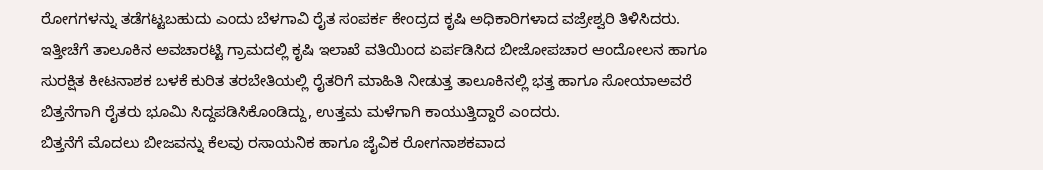ರೋಗಗಳನ್ನು ತಡೆಗಟ್ಟಬಹುದು ಎಂದು ಬೆಳಗಾವಿ ರೈತ ಸಂಪರ್ಕ ಕೇಂದ್ರದ ಕೃಷಿ ಅಧಿಕಾರಿಗಳಾದ ವಜ್ರೇಶ್ವರಿ ತಿಳಿಸಿದರು.
ಇತ್ತೀಚೆಗೆ ತಾಲೂಕಿನ ಅವಚಾರಟ್ಟಿ ಗ್ರಾಮದಲ್ಲಿ ಕೃಷಿ ಇಲಾಖೆ ವತಿಯಿಂದ ಏರ್ಪಡಿಸಿದ ಬೀಜೋಪಚಾರ ಆಂದೋಲನ ಹಾಗೂ ಸುರಕ್ಷಿತ ಕೀಟನಾಶಕ ಬಳಕೆ ಕುರಿತ ತರಬೇತಿಯಲ್ಲಿ ರೈತರಿಗೆ ಮಾಹಿತಿ ನೀಡುತ್ತ ತಾಲೂಕಿನಲ್ಲಿ ಭತ್ತ ಹಾಗೂ ಸೋಯಾಅವರೆ ಬಿತ್ತನೆಗಾಗಿ ರೈತರು ಭೂಮಿ ಸಿದ್ದಪಡಿಸಿಕೊಂಡಿದ್ದು, ಉತ್ತಮ ಮಳೆಗಾಗಿ ಕಾಯುತ್ತಿದ್ದಾರೆ ಎಂದರು.
ಬಿತ್ತನೆಗೆ ಮೊದಲು ಬೀಜವನ್ನು ಕೆಲವು ರಸಾಯನಿಕ ಹಾಗೂ ಜೈವಿಕ ರೋಗನಾಶಕವಾದ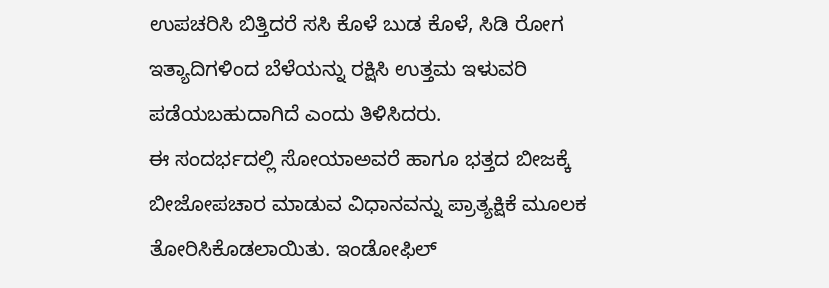ಉಪಚರಿಸಿ ಬಿತ್ತಿದರೆ ಸಸಿ ಕೊಳೆ ಬುಡ ಕೊಳೆ, ಸಿಡಿ ರೋಗ ಇತ್ಯಾದಿಗಳಿಂದ ಬೆಳೆಯನ್ನು ರಕ್ಷಿಸಿ ಉತ್ತಮ ಇಳುವರಿ ಪಡೆಯಬಹುದಾಗಿದೆ ಎಂದು ತಿಳಿಸಿದರು.
ಈ ಸಂದರ್ಭದಲ್ಲಿ ಸೋಯಾಅವರೆ ಹಾಗೂ ಭತ್ತದ ಬೀಜಕ್ಕೆ ಬೀಜೋಪಚಾರ ಮಾಡುವ ವಿಧಾನವನ್ನು ಪ್ರಾತ್ಯಕ್ಷಿಕೆ ಮೂಲಕ ತೋರಿಸಿಕೊಡಲಾಯಿತು. ಇಂಡೋಫಿಲ್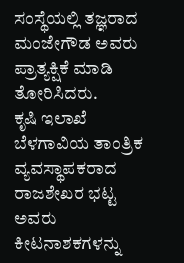ಸಂಸ್ಥೆಯಲ್ಲಿ ತಜ್ಞರಾದ ಮಂಜೇಗೌಡ ಅವರು ಪ್ರಾತ್ಯಕ್ಷಿಕೆ ಮಾಡಿ ತೋರಿಸಿದರು.
ಕೃಷಿ ಇಲಾಖೆ ಬೆಳಗಾವಿಯ ತಾಂತ್ರಿಕ ವ್ಯವಸ್ಥಾಪಕರಾದ ರಾಜಶೇಖರ ಭಟ್ಟ ಅವರು ಕೀಟನಾಶಕಗಳನ್ನು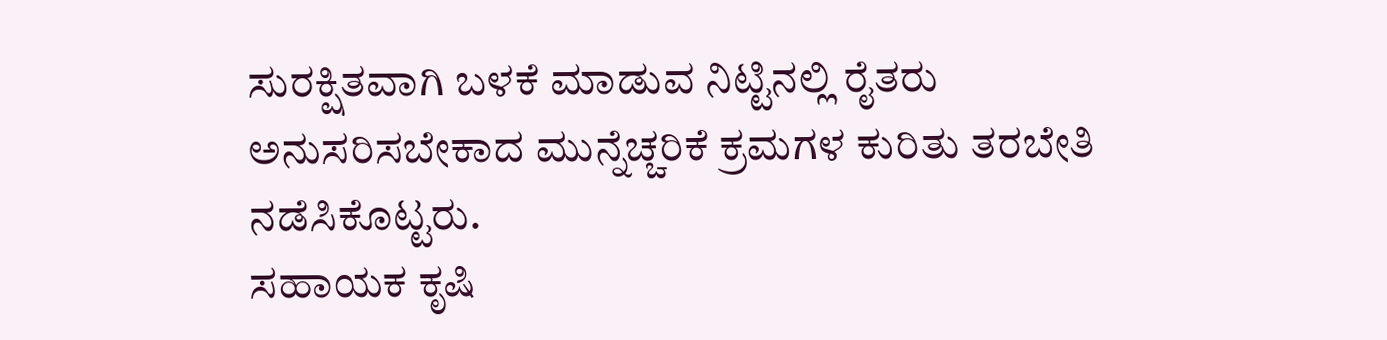ಸುರಕ್ಷಿತವಾಗಿ ಬಳಕೆ ಮಾಡುವ ನಿಟ್ಟಿನಲ್ಲಿ ರೈತರು ಅನುಸರಿಸಬೇಕಾದ ಮುನ್ನೆಚ್ಚರಿಕೆ ಕ್ರಮಗಳ ಕುರಿತು ತರಬೇತಿ ನಡೆಸಿಕೊಟ್ಟರು.
ಸಹಾಯಕ ಕೃಷಿ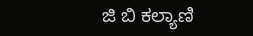ಜಿ ಬಿ ಕಲ್ಯಾಣಿ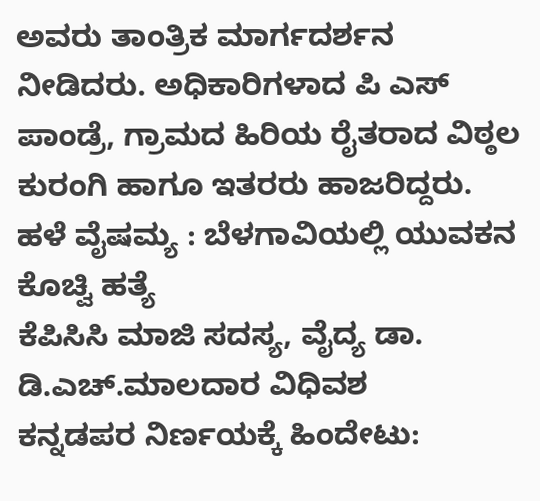ಅವರು ತಾಂತ್ರಿಕ ಮಾರ್ಗದರ್ಶನ ನೀಡಿದರು. ಅಧಿಕಾರಿಗಳಾದ ಪಿ ಎಸ್ ಪಾಂಡ್ರೆ, ಗ್ರಾಮದ ಹಿರಿಯ ರೈತರಾದ ವಿಠ್ಠಲ ಕುರಂಗಿ ಹಾಗೂ ಇತರರು ಹಾಜರಿದ್ದರು.
ಹಳೆ ವೈಷಮ್ಯ : ಬೆಳಗಾವಿಯಲ್ಲಿ ಯುವಕನ ಕೊಚ್ವಿ ಹತ್ಯೆ
ಕೆಪಿಸಿಸಿ ಮಾಜಿ ಸದಸ್ಯ, ವೈದ್ಯ ಡಾ. ಡಿ.ಎಚ್.ಮಾಲದಾರ ವಿಧಿವಶ
ಕನ್ನಡಪರ ನಿರ್ಣಯಕ್ಕೆ ಹಿಂದೇಟು: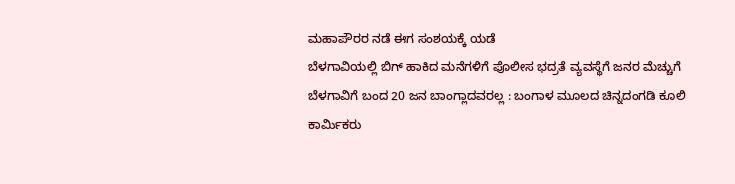ಮಹಾಪೌರರ ನಡೆ ಈಗ ಸಂಶಯಕ್ಕೆ ಯಡೆ
ಬೆಳಗಾವಿಯಲ್ಲಿ ಬಿಗ್ ಹಾಕಿದ ಮನೆಗಳಿಗೆ ಪೊಲೀಸ ಭದ್ರತೆ ವ್ಯವಸ್ಥೆಗೆ ಜನರ ಮೆಚ್ಚುಗೆ
ಬೆಳಗಾವಿಗೆ ಬಂದ 20 ಜನ ಬಾಂಗ್ಲಾದವರಲ್ಲ : ಬಂಗಾಳ ಮೂಲದ ಚಿನ್ನದಂಗಡಿ ಕೂಲಿ ಕಾರ್ಮಿಕರು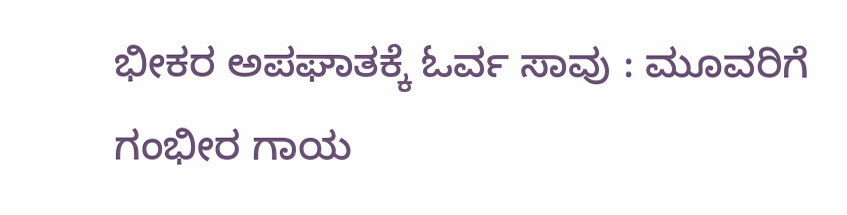ಭೀಕರ ಅಪಘಾತಕ್ಕೆ ಓರ್ವ ಸಾವು : ಮೂವರಿಗೆ ಗಂಭೀರ ಗಾಯ